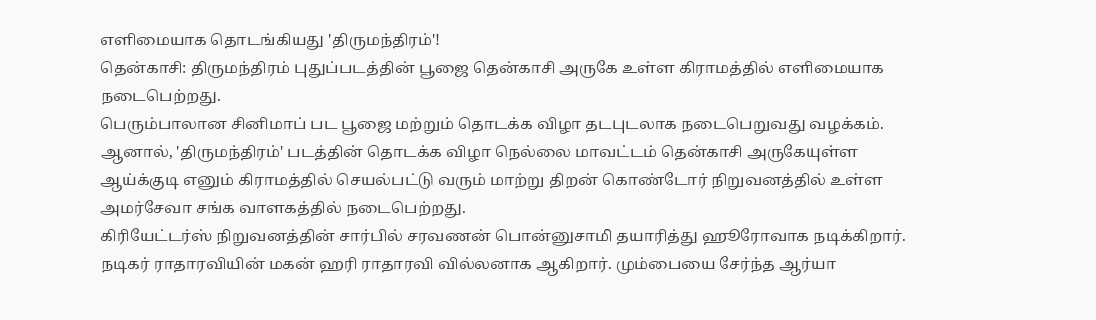எளிமையாக தொடங்கியது 'திருமந்திரம்'!
தென்காசி: திருமந்திரம் புதுப்படத்தின் பூஜை தென்காசி அருகே உள்ள கிராமத்தில் எளிமையாக நடைபெற்றது.
பெரும்பாலான சினிமாப் பட பூஜை மற்றும் தொடக்க விழா தடபுடலாக நடைபெறுவது வழக்கம்.
ஆனால், 'திருமந்திரம்' படத்தின் தொடக்க விழா நெல்லை மாவட்டம் தென்காசி அருகேயுள்ள ஆய்க்குடி எனும் கிராமத்தில் செயல்பட்டு வரும் மாற்று திறன் கொண்டோர் நிறுவனத்தில் உள்ள அமர்சேவா சங்க வாளகத்தில் நடைபெற்றது.
கிரியேட்டர்ஸ் நிறுவனத்தின் சார்பில் சரவணன் பொன்னுசாமி தயாரித்து ஹூரோவாக நடிக்கிறார்.
நடிகர் ராதாரவியின் மகன் ஹரி ராதாரவி வில்லனாக ஆகிறார். மும்பையை சேர்ந்த ஆர்யா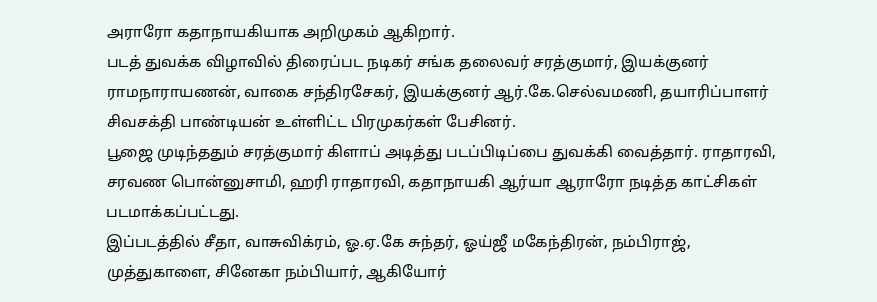அராரோ கதாநாயகியாக அறிமுகம் ஆகிறார்.
படத் துவக்க விழாவில் திரைப்பட நடிகர் சங்க தலைவர் சரத்குமார், இயக்குனர் ராமநாராயணன், வாகை சந்திரசேகர், இயக்குனர் ஆர்.கே.செல்வமணி, தயாரிப்பாளர் சிவசக்தி பாண்டியன் உள்ளிட்ட பிரமுகர்கள் பேசினர்.
பூஜை முடிந்ததும் சரத்குமார் கிளாப் அடித்து படப்பிடிப்பை துவக்கி வைத்தார். ராதாரவி, சரவண பொன்னுசாமி, ஹரி ராதாரவி, கதாநாயகி ஆர்யா ஆராரோ நடித்த காட்சிகள் படமாக்கப்பட்டது.
இப்படத்தில் சீதா, வாசுவிக்ரம், ஓ.ஏ.கே சுந்தர், ஓய்ஜீ மகேந்திரன், நம்பிராஜ், முத்துகாளை, சினேகா நம்பியார், ஆகியோர்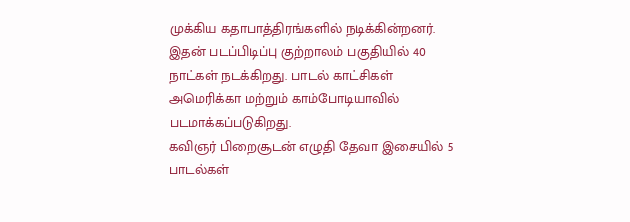முக்கிய கதாபாத்திரங்களில் நடிக்கின்றனர்.
இதன் படப்பிடிப்பு குற்றாலம் பகுதியில் 40 நாட்கள் நடக்கிறது. பாடல் காட்சிகள் அமெரிக்கா மற்றும் காம்போடியாவில் படமாக்கப்படுகிறது.
கவிஞர் பிறைசூடன் எழுதி தேவா இசையில் 5 பாடல்கள்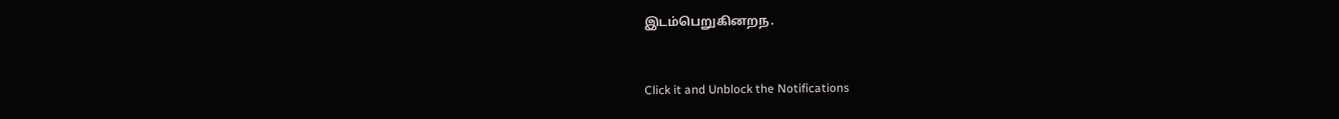இடம்பெறுகினறந.


Click it and Unblock the Notifications